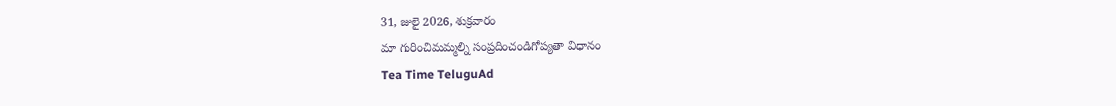31, జులై 2026, శుక్రవారం
మా గురించిమమ్మల్ని సంప్రదించండిగోప్యతా విధానం
Tea Time TeluguAd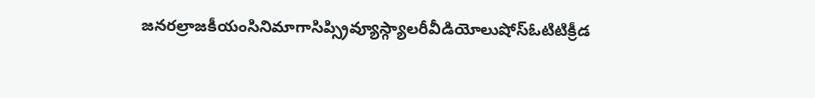జనరల్రాజకీయంసినిమాగాసిప్స్రివ్యూస్గ్యాలరీవీడియోలుషోస్ఓటిటిక్రీడ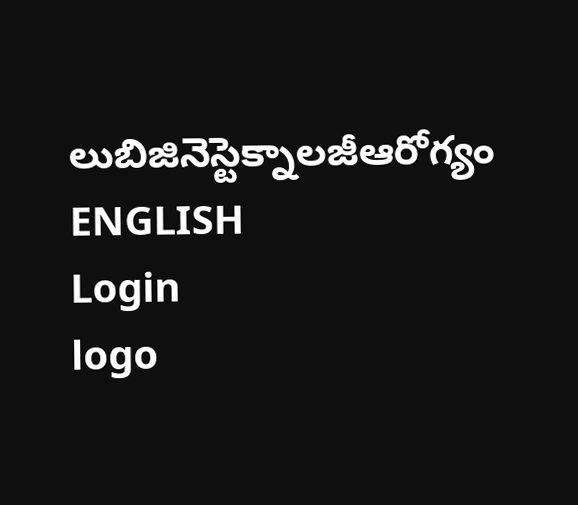లుబిజినెస్టెక్నాలజీఆరోగ్యం
ENGLISH
Login
logo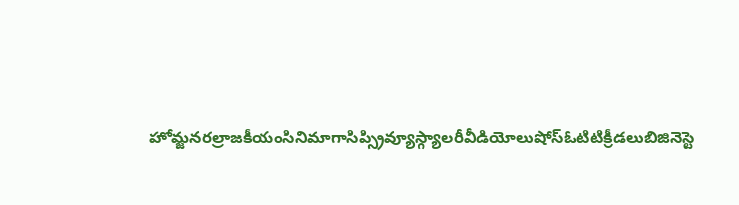హోమ్జనరల్రాజకీయంసినిమాగాసిప్స్రివ్యూస్గ్యాలరీవీడియోలుషోస్ఓటిటిక్రీడలుబిజినెస్టె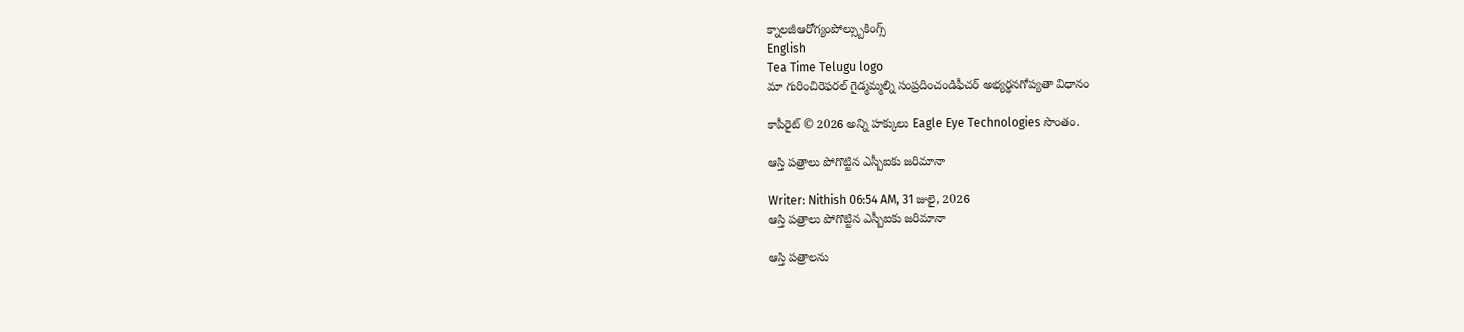క్నాలజీఆరోగ్యంపోల్స్బుకింగ్స్
English
Tea Time Telugu logo
మా గురించిరెఫరల్ గైడ్మమ్మల్ని సంప్రదించండిఫీచర్ అభ్యర్థనగోప్యతా విధానం

కాపీరైట్ © 2026 అన్ని హక్కులు Eagle Eye Technologies సొంతం.

ఆస్తి పత్రాలు పోగొట్టిన ఎస్బీఐకు జరిమానా

Writer: Nithish 06:54 AM, 31 జులై, 2026
ఆస్తి పత్రాలు పోగొట్టిన ఎస్బీఐకు జరిమానా

ఆస్తి పత్రాలను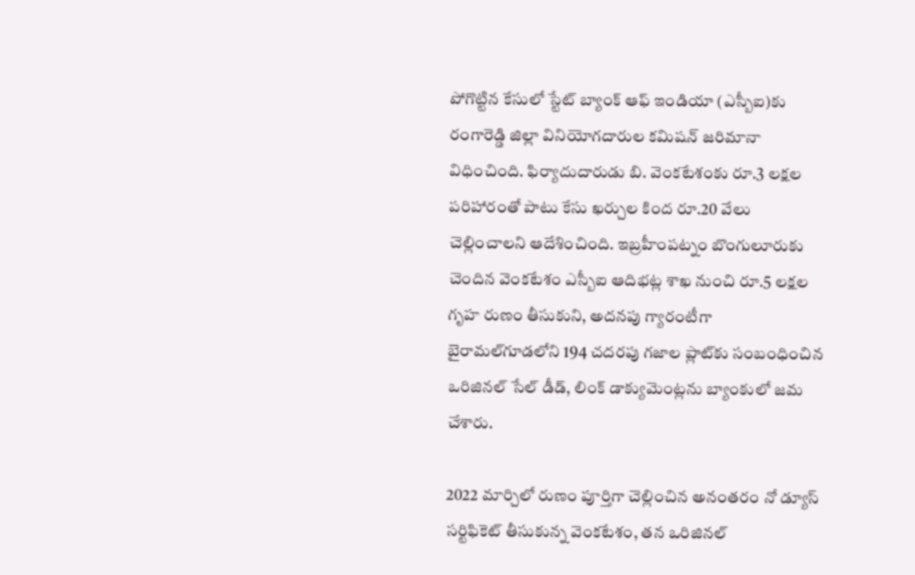పోగొట్టిన కేసులో స్టేట్‌ బ్యాంక్‌ ఆఫ్‌ ఇండియా (ఎస్బీఐ)కు రంగారెడ్డి జిల్లా వినియోగదారుల కమిషన్‌ జరిమానా విధించింది. ఫిర్యాదుదారుడు బి. వెంకటేశంకు రూ.3 లక్షల పరిహారంతో పాటు కేసు ఖర్చుల కింద రూ.20 వేలు చెల్లించాలని ఆదేశించింది. ఇబ్రహీంపట్నం బొంగులూరుకు చెందిన వెంకటేశం ఎస్బీఐ ఆదిభట్ల శాఖ నుంచి రూ.5 లక్షల గృహ రుణం తీసుకుని, అదనపు గ్యారంటీగా బైరామల్‌గూడలోని 194 చదరపు గజాల ప్లాట్‌కు సంబంధించిన ఒరిజినల్‌ సేల్‌ డీడ్‌, లింక్‌ డాక్యుమెంట్లను బ్యాంకులో జమ చేశారు.

2022 మార్చిలో రుణం పూర్తిగా చెల్లించిన అనంతరం నో డ్యూస్‌ సర్టిఫికెట్‌ తీసుకున్న వెంకటేశం, తన ఒరిజినల్‌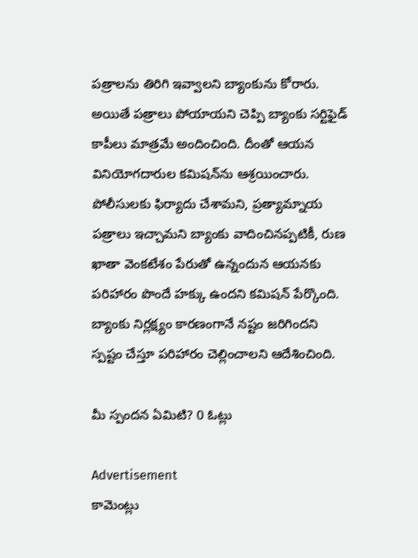పత్రాలను తిరిగి ఇవ్వాలని బ్యాంకును కోరారు. అయితే పత్రాలు పోయాయని చెప్పి బ్యాంకు సర్టిఫైడ్‌ కాపీలు మాత్రమే అందించింది. దీంతో ఆయన వినియోగదారుల కమిషన్‌ను ఆశ్రయించారు. పోలీసులకు ఫిర్యాదు చేశామని, ప్రత్యామ్నాయ పత్రాలు ఇచ్చామని బ్యాంకు వాదించినప్పటికీ, రుణ ఖాతా వెంకటేశం పేరుతో ఉన్నందున ఆయనకు పరిహారం పొందే హక్కు ఉందని కమిషన్‌ పేర్కొంది. బ్యాంకు నిర్లక్ష్యం కారణంగానే నష్టం జరిగిందని స్పష్టం చేస్తూ పరిహారం చెల్లించాలని ఆదేశించింది.

మీ స్పందన ఏమిటి? 0 ఓట్లు

Advertisement
కామెంట్లు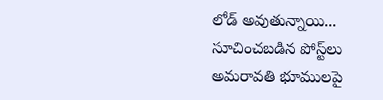లోడ్ అవుతున్నాయి...
సూచించబడిన పోస్ట్‌లు
అమరావతి భూములపై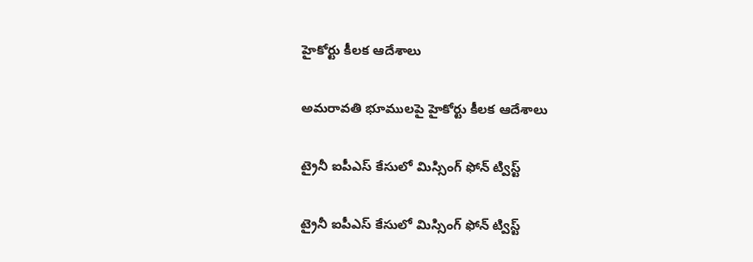హైకోర్టు కీలక ఆదేశాలు

అమరావతి భూములపై హైకోర్టు కీలక ఆదేశాలు

ట్రైనీ ఐపీఎస్‌ కేసులో మిస్సింగ్‌ ఫోన్‌ ట్విస్ట్‌

ట్రైనీ ఐపీఎస్‌ కేసులో మిస్సింగ్‌ ఫోన్‌ ట్విస్ట్‌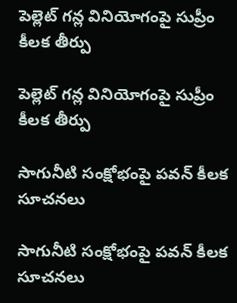పెల్లెట్ గన్ల వినియోగంపై సుప్రీం కీలక తీర్పు

పెల్లెట్ గన్ల వినియోగంపై సుప్రీం కీలక తీర్పు

సాగునీటి సంక్షోభంపై పవన్ కీలక సూచనలు

సాగునీటి సంక్షోభంపై పవన్ కీలక సూచనలు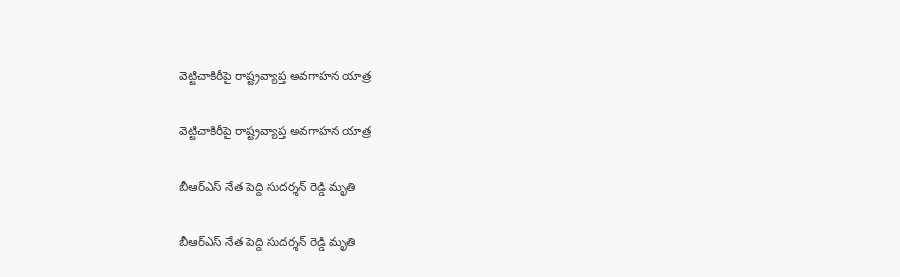వెట్టిచాకిరీపై రాష్ట్రవ్యాప్త అవగాహన యాత్ర

వెట్టిచాకిరీపై రాష్ట్రవ్యాప్త అవగాహన యాత్ర

బీఆర్ఎస్ నేత పెద్ది సుదర్శన్ రెడ్డి మృతి

బీఆర్ఎస్ నేత పెద్ది సుదర్శన్ రెడ్డి మృతి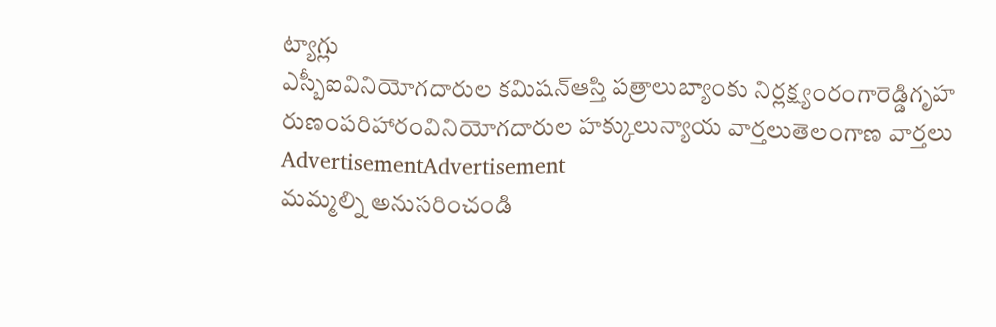ట్యాగ్లు
ఎస్బీఐవినియోగదారుల కమిషన్ఆస్తి పత్రాలుబ్యాంకు నిర్లక్ష్యంరంగారెడ్డిగృహ రుణంపరిహారంవినియోగదారుల హక్కులున్యాయ వార్తలుతెలంగాణ వార్తలు
AdvertisementAdvertisement
మమ్మల్ని అనుసరించండి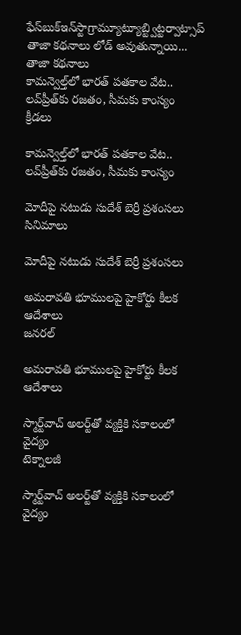ఫేస్‌బుక్ఇన్‌స్టాగ్రామ్యూట్యూబ్ట్విట్టర్వాట్సాప్
తాజా కథనాలు లోడ్ అవుతున్నాయి...
తాజా కథనాలు
కామన్వెల్త్‌లో భారత్‌ పతకాల వేట.. లవ్‌ప్రీత్‌కు రజతం, సీమకు కాంస్యం
క్రీడలు

కామన్వెల్త్‌లో భారత్‌ పతకాల వేట.. లవ్‌ప్రీత్‌కు రజతం, సీమకు కాంస్యం

మోదీపై నటుడు సుదేశ్ బెర్రీ ప్రశంసలు
సినిమాలు

మోదీపై నటుడు సుదేశ్ బెర్రీ ప్రశంసలు

అమరావతి భూములపై హైకోర్టు కీలక ఆదేశాలు
జనరల్

అమరావతి భూములపై హైకోర్టు కీలక ఆదేశాలు

స్మార్ట్‌వాచ్‌ అలర్ట్‌తో వ్యక్తికి సకాలంలో వైద్యం
టెక్నాలజీ

స్మార్ట్‌వాచ్‌ అలర్ట్‌తో వ్యక్తికి సకాలంలో వైద్యం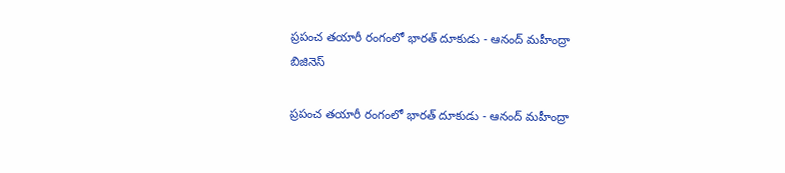ప్రపంచ తయారీ రంగంలో భారత్‌ దూకుడు - ఆనంద్‌ మహీంద్రా
బిజినెస్

ప్రపంచ తయారీ రంగంలో భారత్‌ దూకుడు - ఆనంద్‌ మహీంద్రా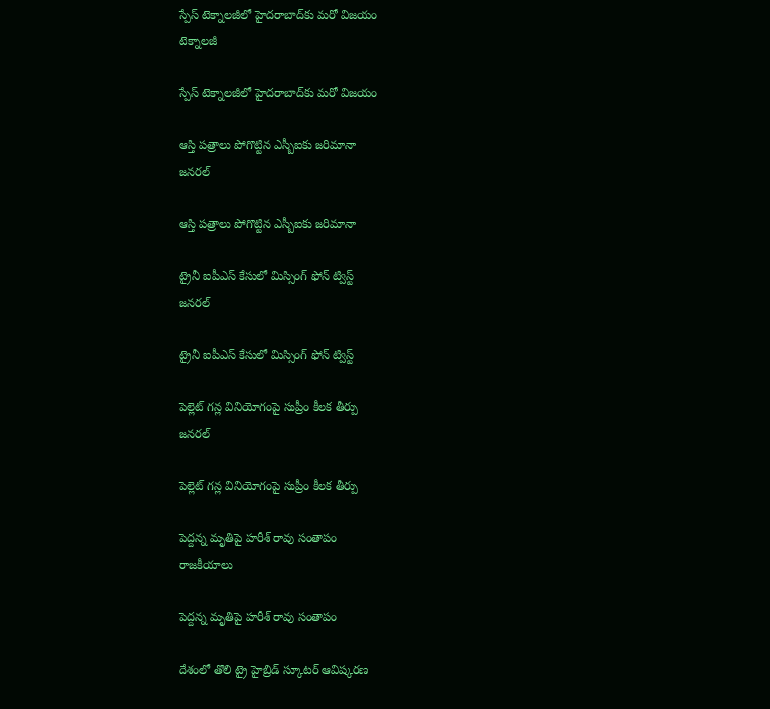స్పేస్‌ టెక్నాలజీలో హైదరాబాద్‌కు మరో విజయం
టెక్నాలజీ

స్పేస్‌ టెక్నాలజీలో హైదరాబాద్‌కు మరో విజయం

ఆస్తి పత్రాలు పోగొట్టిన ఎస్బీఐకు జరిమానా
జనరల్

ఆస్తి పత్రాలు పోగొట్టిన ఎస్బీఐకు జరిమానా

ట్రైనీ ఐపీఎస్‌ కేసులో మిస్సింగ్‌ ఫోన్‌ ట్విస్ట్‌
జనరల్

ట్రైనీ ఐపీఎస్‌ కేసులో మిస్సింగ్‌ ఫోన్‌ ట్విస్ట్‌

పెల్లెట్ గన్ల వినియోగంపై సుప్రీం కీలక తీర్పు
జనరల్

పెల్లెట్ గన్ల వినియోగంపై సుప్రీం కీలక తీర్పు

పెద్దన్న మృతిపై హరీశ్ రావు సంతాపం
రాజకీయాలు

పెద్దన్న మృతిపై హరీశ్ రావు సంతాపం

దేశంలో తొలి ట్రై హైబ్రిడ్ స్కూటర్‌ ఆవిష్కరణ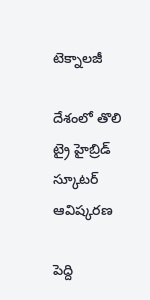టెక్నాలజీ

దేశంలో తొలి ట్రై హైబ్రిడ్ స్కూటర్‌ ఆవిష్కరణ

పెద్ది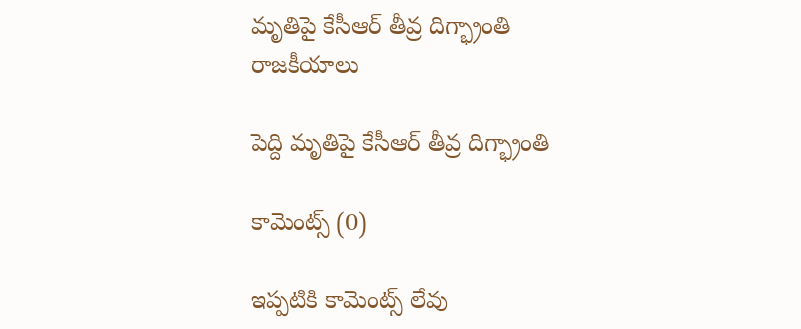మృతిపై కేసీఆర్ తీవ్ర దిగ్భ్రాంతి
రాజకీయాలు

పెద్ది మృతిపై కేసీఆర్ తీవ్ర దిగ్భ్రాంతి

కామెంట్స్ (0)

ఇప్పటికి కామెంట్స్ లేవు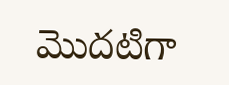మొదటిగా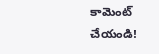కామెంట్ చేయండి!